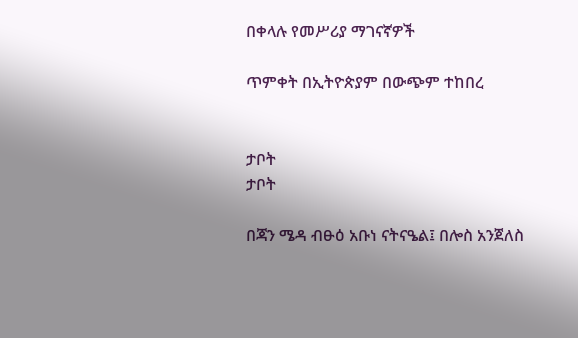በቀላሉ የመሥሪያ ማገናኛዎች

ጥምቀት በኢትዮጵያም በውጭም ተከበረ


ታቦት
ታቦት

በጃን ሜዳ ብፁዕ አቡነ ናትናዔል፤ በሎስ አንጀለስ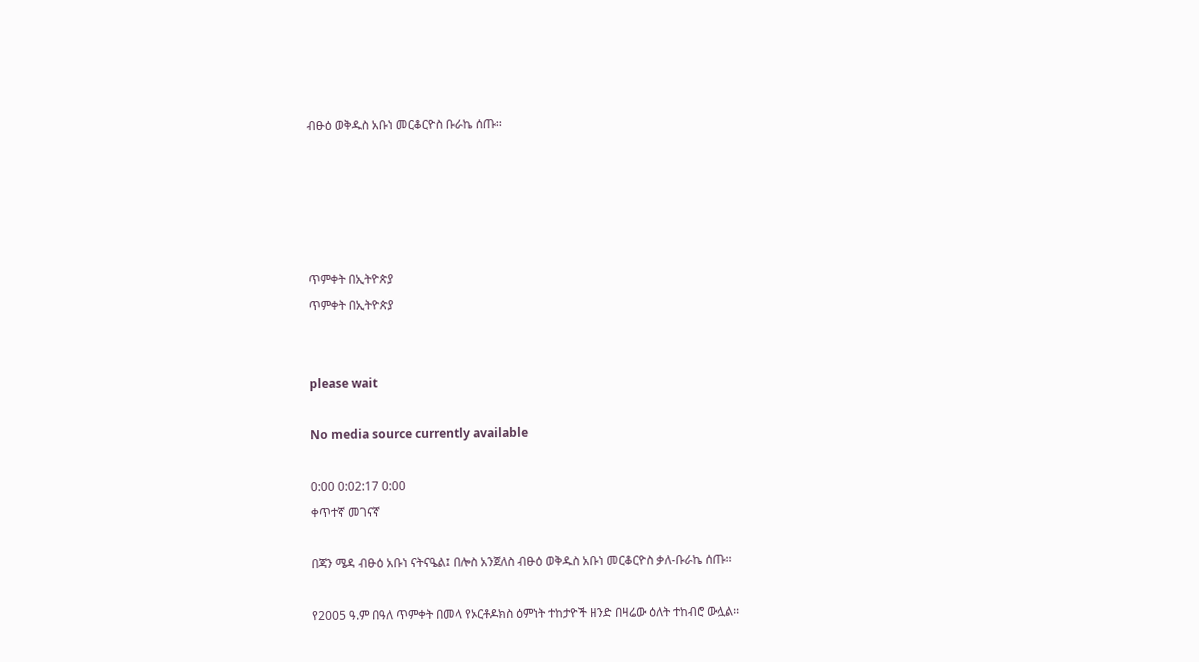ብፁዕ ወቅዱስ አቡነ መርቆርዮስ ቡራኬ ሰጡ፡፡





ጥምቀት በኢትዮጵያ
ጥምቀት በኢትዮጵያ


please wait

No media source currently available

0:00 0:02:17 0:00
ቀጥተኛ መገናኛ

በጃን ሜዳ ብፁዕ አቡነ ናትናዔል፤ በሎስ አንጀለስ ብፁዕ ወቅዱስ አቡነ መርቆርዮስ ቃለ-ቡራኬ ሰጡ፡፡

የ2005 ዓ.ም በዓለ ጥምቀት በመላ የኦርቶዶክስ ዕምነት ተከታዮች ዘንድ በዛሬው ዕለት ተከብሮ ውሏል፡፡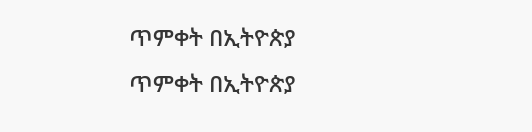ጥምቀት በኢትዮጵያ
ጥምቀት በኢትዮጵያ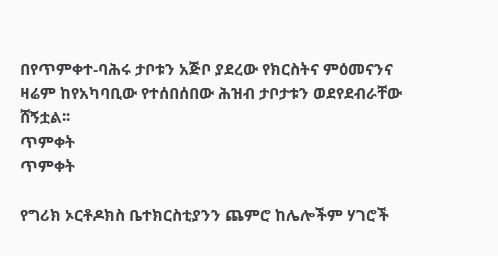በየጥምቀተ-ባሕሩ ታቦቱን አጅቦ ያደረው የክርስትና ምዕመናንና ዛሬም ከየአካባቢው የተሰበሰበው ሕዝብ ታቦታቱን ወደየደብራቸው ሸኝቷል፡፡
ጥምቀት
ጥምቀት

የግሪክ ኦርቶዶክስ ቤተክርስቲያንን ጨምሮ ከሌሎችም ሃገሮች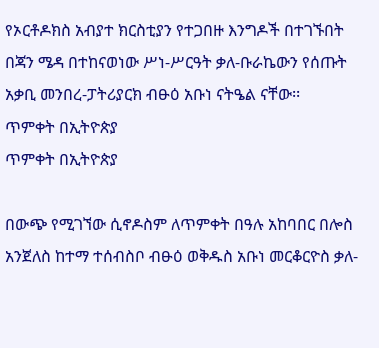የኦርቶዶክስ አብያተ ክርስቲያን የተጋበዙ እንግዶች በተገኙበት በጃን ሜዳ በተከናወነው ሥነ-ሥርዓት ቃለ-ቡራኬውን የሰጡት አቃቢ መንበረ-ፓትሪያርክ ብፁዕ አቡነ ናትዔል ናቸው፡፡
ጥምቀት በኢትዮጵያ
ጥምቀት በኢትዮጵያ

በውጭ የሚገኘው ሲኖዶስም ለጥምቀት በዓሉ አከባበር በሎስ አንጀለስ ከተማ ተሰብስቦ ብፁዕ ወቅዱስ አቡነ መርቆርዮስ ቃለ-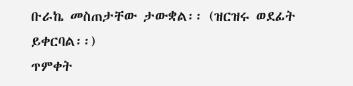ቡራኬ መስጠታቸው ታውቋል፡፡ (ዝርዝሩ ወደፊት ይቀርባል፡፡)
ጥምቀት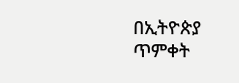በኢትዮጵያ
ጥምቀት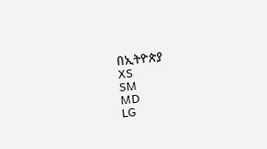በኢትዮጵያ
XS
SM
MD
LG